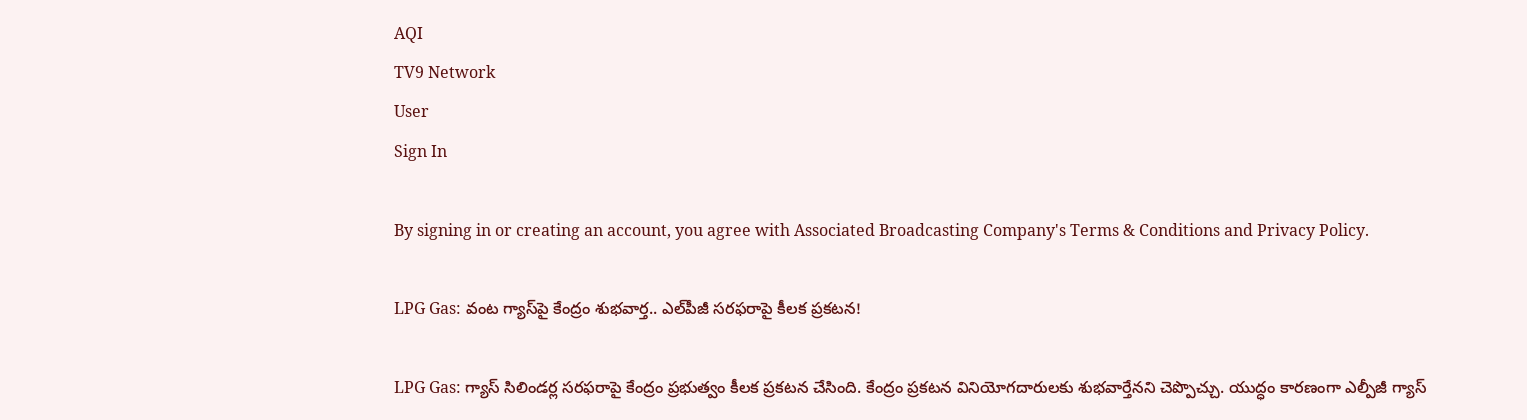AQI
TV9 Network
User
Sign In

By signing in or creating an account, you agree with Associated Broadcasting Company's Terms & Conditions and Privacy Policy.

LPG Gas: వంట గ్యాస్‌పై కేంద్రం శుభవార్త.. ఎల్‌పీజీ సరఫరాపై కీలక ప్రకటన!

LPG Gas: గ్యాస్ సిలిండర్ల సరఫరాపై కేంద్రం ప్రభుత్వం కీలక ప్రకటన చేసింది. కేంద్రం ప్రకటన వినియోగదారులకు శుభవార్తేనని చెప్పొచ్చు. యుద్ధం కారణంగా ఎల్పీజీ గ్యాస్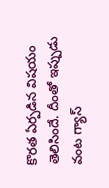కొరత ఏర్పడిన విషయం తెలిసిందే. దీంతో ఇప్పుడు వంట గ్యాస్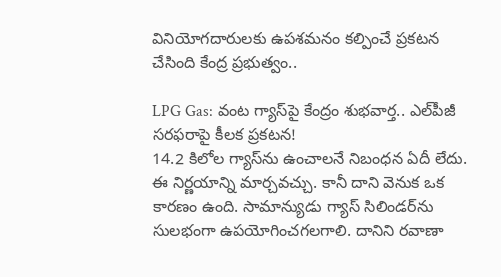వినియోగదారులకు ఉపశమనం కల్పించే ప్రకటన చేసింది కేంద్ర ప్రభుత్వం..

LPG Gas: వంట గ్యాస్‌పై కేంద్రం శుభవార్త.. ఎల్‌పీజీ సరఫరాపై కీలక ప్రకటన!
14.2 కిలోల గ్యాస్‌ను ఉంచాలనే నిబంధన ఏదీ లేదు. ఈ నిర్ణయాన్ని మార్చవచ్చు. కానీ దాని వెనుక ఒక కారణం ఉంది. సామాన్యుడు గ్యాస్ సిలిండర్‌ను సులభంగా ఉపయోగించగలగాలి. దానిని రవాణా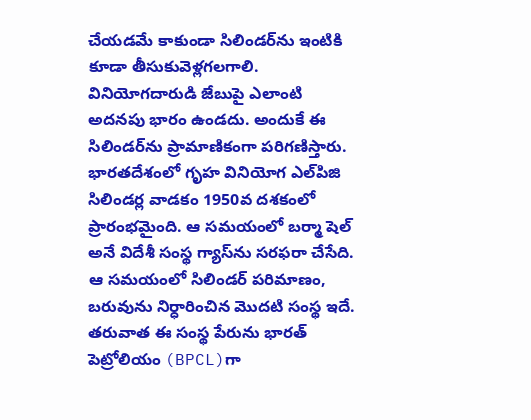చేయడమే కాకుండా సిలిండర్‌ను ఇంటికి కూడా తీసుకువెళ్లగలగాలి. వినియోగదారుడి జేబుపై ఎలాంటి అదనపు భారం ఉండదు. అందుకే ఈ సిలిండర్‌ను ప్రామాణికంగా పరిగణిస్తారు. భారతదేశంలో గృహ వినియోగ ఎల్‌పిజి సిలిండర్ల వాడకం 1950వ దశకంలో ప్రారంభమైంది. ఆ సమయంలో బర్మా షెల్ అనే విదేశీ సంస్థ గ్యాస్‌ను సరఫరా చేసేది. ఆ సమయంలో సిలిండర్ పరిమాణం, బరువును నిర్ధారించిన మొదటి సంస్థ ఇదే. తరువాత ఈ సంస్థ పేరును భారత్ పెట్రోలియం (BPCL)గా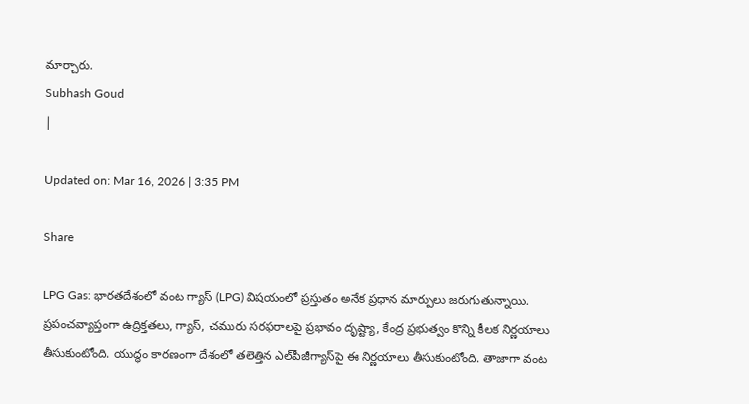మార్చారు.
Subhash Goud
|

Updated on: Mar 16, 2026 | 3:35 PM

Share

LPG Gas: భారతదేశంలో వంట గ్యాస్ (LPG) విషయంలో ప్రస్తుతం అనేక ప్రధాన మార్పులు జరుగుతున్నాయి. ప్రపంచవ్యాప్తంగా ఉద్రిక్తతలు, గ్యాస్, చమురు సరఫరాలపై ప్రభావం దృష్ట్యా, కేంద్ర ప్రభుత్వం కొన్ని కీలక నిర్ణయాలు తీసుకుంటోంది. యుద్ధం కారణంగా దేశంలో తలెత్తిన ఎల్‌పీజీగ్యాస్‌పై ఈ నిర్ణయాలు తీసుకుంటోంది. తాజాగా వంట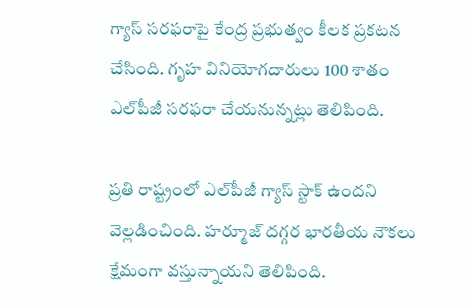గ్యాస్‌ సరఫరాపై కేంద్ర ప్రభుత్వం కీలక ప్రకటన చేసింది. గృహ వినియోగదారులు 100 శాతం ఎల్‌పీజీ సరఫరా చేయనున్నట్లు తెలిపింది.

ప్రతి రాష్ట్రంలో ఎల్‌పీజీ గ్యాస్‌ స్టాక్‌ ఉందని వెల్లడించింది. హర్మూజ్‌ దగ్గర భారతీయ నౌకలు క్షేమంగా వస్తున్నాయని తెలిపింది.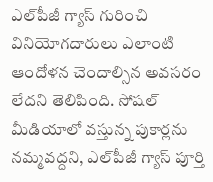ఎల్‌పీజీ గ్యాస్ గురించి వినియోగదారులు ఎలాంటి ఆందోళన చెందాల్సిన అవసరం లేదని తెలిపింది. సోషల్‌ మీడియాలో వస్తున్న పుకార్లను నమ్మవద్దని, ఎల్‌పీజీ గ్యాస్‌ పూర్తి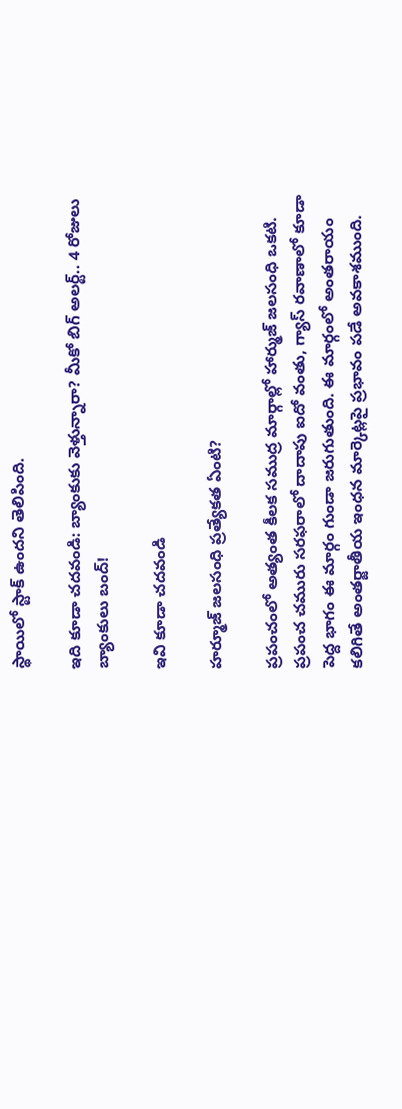స్థాయిలో స్టాక్‌ ఉందని తెలిపింది.

ఇది కూడా చదవండి: బ్యాంకుకు వెళ్తున్నారా? మీకో బిగ్‌ అలర్ట్‌.. 4 రోజులు బ్యాంకులు బంద్‌!

ఇవి కూడా చదవండి

హర్మూజ్‌ జలసంధి ప్రత్యేకత ఏంటి?

ప్రపంచంలో అత్యంత కీలక సముద్ర మార్గాల్లో హార్ముజ్ జలసంధి ఒకటి. ప్రపంచ చమురు సరఫరాలో దాదాపు ఐదో వంతు, గ్యాస్‌ రవాణాలో కూడా పెద్ద భాగం ఈ మార్గం గుండా జరుగుతుంది. ఈ మార్గంలో అంతరాయం కలిగితే అంతర్జాతీయ ఇంధన మార్కెట్లపై ప్రభావం పడే అవకాశముంది.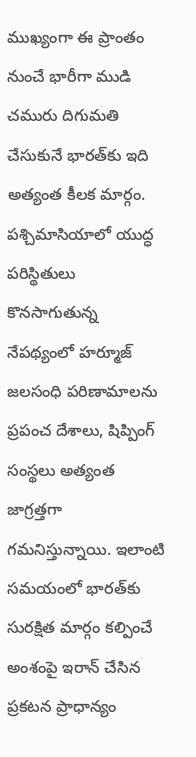ముఖ్యంగా ఈ ప్రాంతం నుంచే భారీగా ముడి చమురు దిగుమతి చేసుకునే భారత్‌కు ఇది అత్యంత కీలక మార్గం. పశ్చిమాసియాలో యుద్ధ పరిస్థితులు కొనసాగుతున్న నేపథ్యంలో హర్మూజ్‌ జలసంధి పరిణామాలను ప్రపంచ దేశాలు, షిప్పింగ్‌ సంస్థలు అత్యంత జాగ్రత్తగా గమనిస్తున్నాయి. ఇలాంటి సమయంలో భారత్‌కు సురక్షిత మార్గం కల్పించే అంశంపై ఇరాన్‌ చేసిన ప్రకటన ప్రాధాన్యం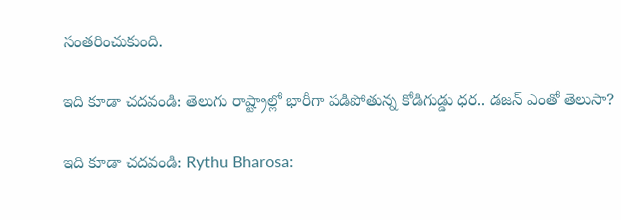సంతరించుకుంది.

ఇది కూడా చదవండి: తెలుగు రాష్ట్రాల్లో భారీగా పడిపోతున్న కోడిగుడ్డు ధర.. డజన్‌ ఎంతో తెలుసా?

ఇది కూడా చదవండి: Rythu Bharosa: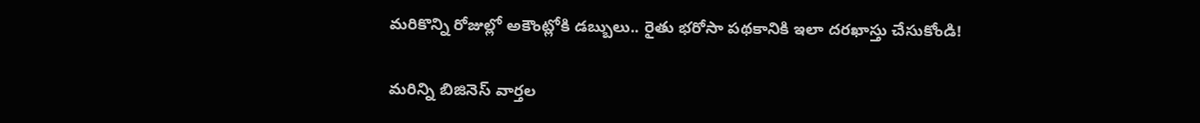మరికొన్ని రోజుల్లో అకౌంట్లోకి డబ్బులు.. రైతు భరోసా పథకానికి ఇలా దరఖాస్తు చేసుకోండి!

మరిన్ని బిజినెస్ వార్తల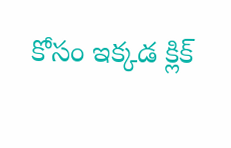కోసం ఇక్కడ క్లిక్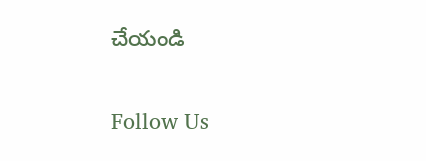చేయండి

Follow Us